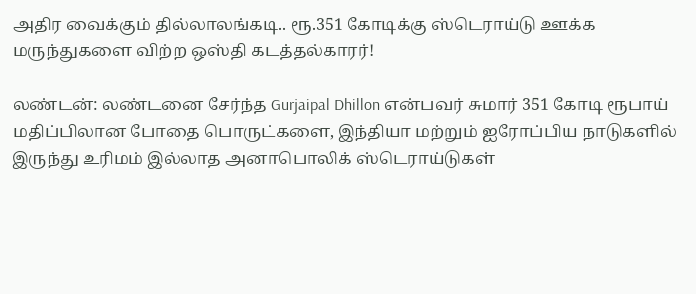அதிர வைக்கும் தில்லாலங்கடி.. ரூ.351 கோடிக்கு ஸ்டெராய்டு ஊக்க மருந்துகளை விற்ற ஒஸ்தி கடத்தல்காரர்!

லண்டன்: லண்டனை சேர்ந்த Gurjaipal Dhillon என்பவர் சுமார் 351 கோடி ரூபாய் மதிப்பிலான போதை பொருட்களை, இந்தியா மற்றும் ஐரோப்பிய நாடுகளில் இருந்து உரிமம் இல்லாத அனாபொலிக் ஸ்டெராய்டுகள்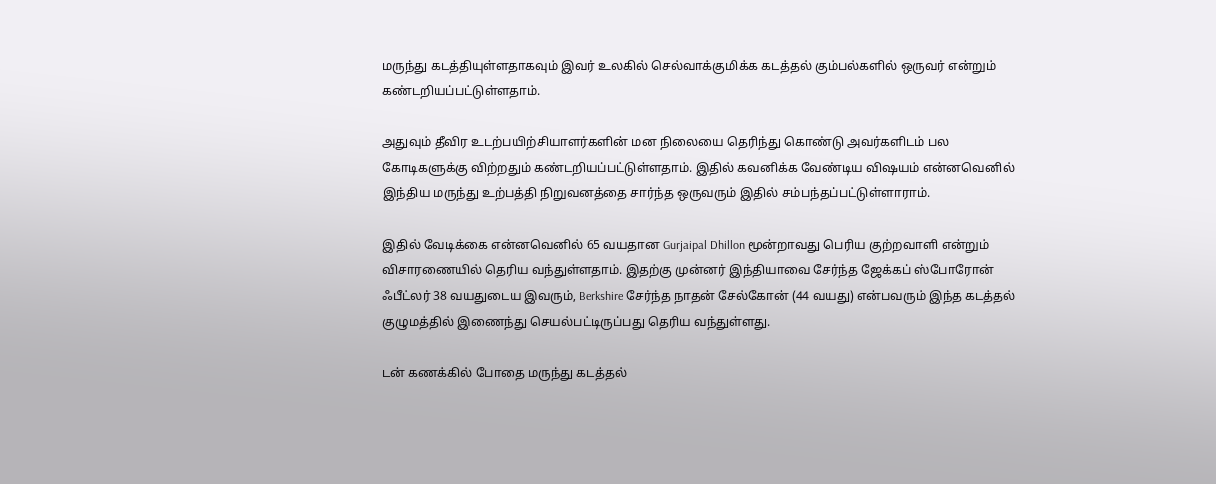மருந்து கடத்தியுள்ளதாகவும் இவர் உலகில் செல்வாக்குமிக்க கடத்தல் கும்பல்களில் ஒருவர் என்றும் கண்டறியப்பட்டுள்ளதாம்.

அதுவும் தீவிர உடற்பயிற்சியாளர்களின் மன நிலையை தெரிந்து கொண்டு அவர்களிடம் பல கோடிகளுக்கு விற்றதும் கண்டறியப்பட்டுள்ளதாம். இதில் கவனிக்க வேண்டிய விஷயம் என்னவெனில் இந்திய மருந்து உற்பத்தி நிறுவனத்தை சார்ந்த ஒருவரும் இதில் சம்பந்தப்பட்டுள்ளாராம்.

இதில் வேடிக்கை என்னவெனில் 65 வயதான Gurjaipal Dhillon மூன்றாவது பெரிய குற்றவாளி என்றும் விசாரணையில் தெரிய வந்துள்ளதாம். இதற்கு முன்னர் இந்தியாவை சேர்ந்த ஜேக்கப் ஸ்போரோன் ஃபீட்லர் 38 வயதுடைய இவரும், Berkshire சேர்ந்த நாதன் சேல்கோன் (44 வயது) என்பவரும் இந்த கடத்தல் குழுமத்தில் இணைந்து செயல்பட்டிருப்பது தெரிய வந்துள்ளது.

டன் கணக்கில் போதை மருந்து கடத்தல்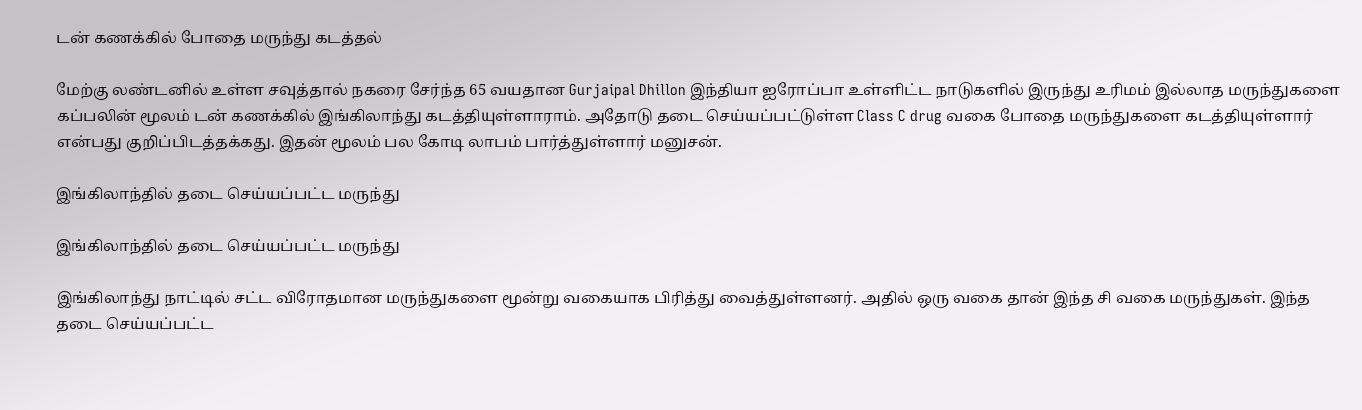டன் கணக்கில் போதை மருந்து கடத்தல்

மேற்கு லண்டனில் உள்ள சவுத்தால் நகரை சேர்ந்த 65 வயதான Gurjaipal Dhillon இந்தியா ஐரோப்பா உள்ளிட்ட நாடுகளில் இருந்து உரிமம் இல்லாத மருந்துகளை கப்பலின் மூலம் டன் கணக்கில் இங்கிலாந்து கடத்தியுள்ளாராம். அதோடு தடை செய்யப்பட்டுள்ள Class C drug வகை போதை மருந்துகளை கடத்தியுள்ளார் என்பது குறிப்பிடத்தக்கது. இதன் மூலம் பல கோடி லாபம் பார்த்துள்ளார் மனுசன்.

இங்கிலாந்தில் தடை செய்யப்பட்ட மருந்து

இங்கிலாந்தில் தடை செய்யப்பட்ட மருந்து

இங்கிலாந்து நாட்டில் சட்ட விரோதமான மருந்துகளை மூன்று வகையாக பிரித்து வைத்துள்ளனர். அதில் ஒரு வகை தான் இந்த சி வகை மருந்துகள். இந்த தடை செய்யப்பட்ட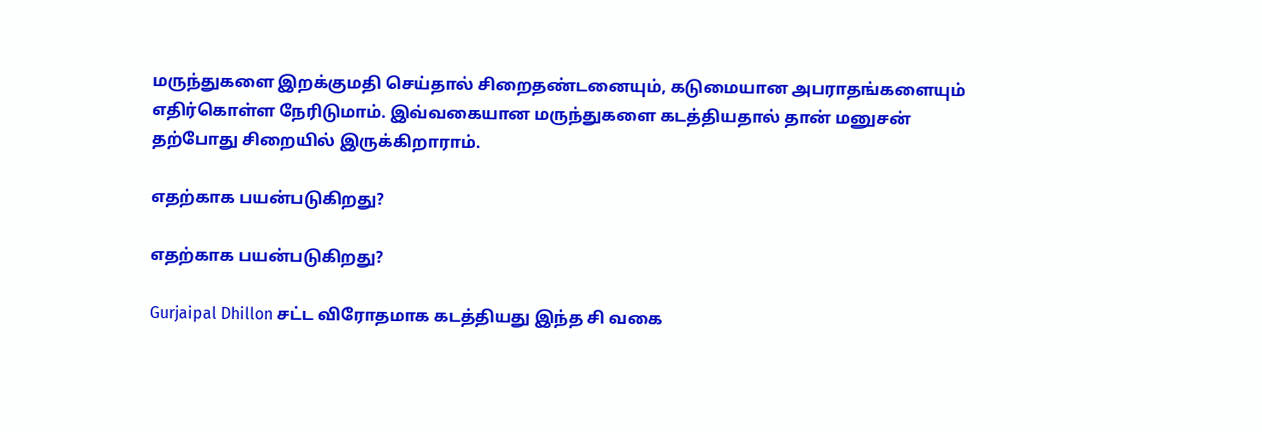மருந்துகளை இறக்குமதி செய்தால் சிறைதண்டனையும், கடுமையான அபராதங்களையும் எதிர்கொள்ள நேரிடுமாம். இவ்வகையான மருந்துகளை கடத்தியதால் தான் மனுசன் தற்போது சிறையில் இருக்கிறாராம்.

எதற்காக பயன்படுகிறது?

எதற்காக பயன்படுகிறது?

Gurjaipal Dhillon சட்ட விரோதமாக கடத்தியது இந்த சி வகை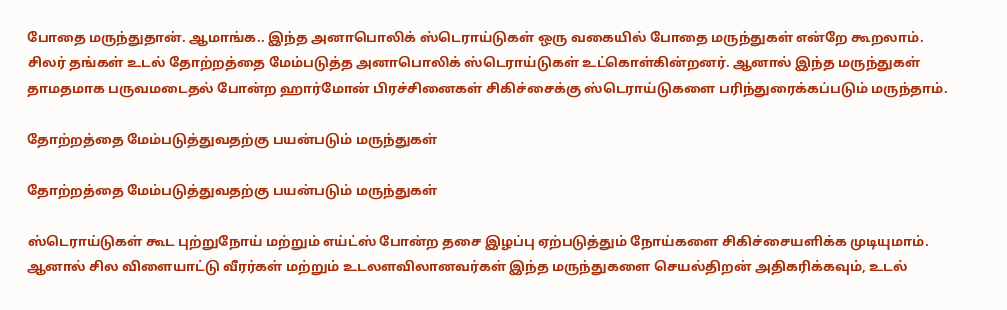போதை மருந்துதான். ஆமாங்க.. இந்த அனாபொலிக் ஸ்டெராய்டுகள் ஒரு வகையில் போதை மருந்துகள் என்றே கூறலாம். சிலர் தங்கள் உடல் தோற்றத்தை மேம்படுத்த அனாபொலிக் ஸ்டெராய்டுகள் உட்கொள்கின்றனர். ஆனால் இந்த மருந்துகள் தாமதமாக பருவமடைதல் போன்ற ஹார்மோன் பிரச்சினைகள் சிகிச்சைக்கு ஸ்டெராய்டுகளை பரிந்துரைக்கப்படும் மருந்தாம்.

தோற்றத்தை மேம்படுத்துவதற்கு பயன்படும் மருந்துகள்

தோற்றத்தை மேம்படுத்துவதற்கு பயன்படும் மருந்துகள்

ஸ்டெராய்டுகள் கூட புற்றுநோய் மற்றும் எய்ட்ஸ் போன்ற தசை இழப்பு ஏற்படுத்தும் நோய்களை சிகிச்சையளிக்க முடியுமாம். ஆனால் சில விளையாட்டு வீரர்கள் மற்றும் உடலளவிலானவர்கள் இந்த மருந்துகளை செயல்திறன் அதிகரிக்கவும், உடல்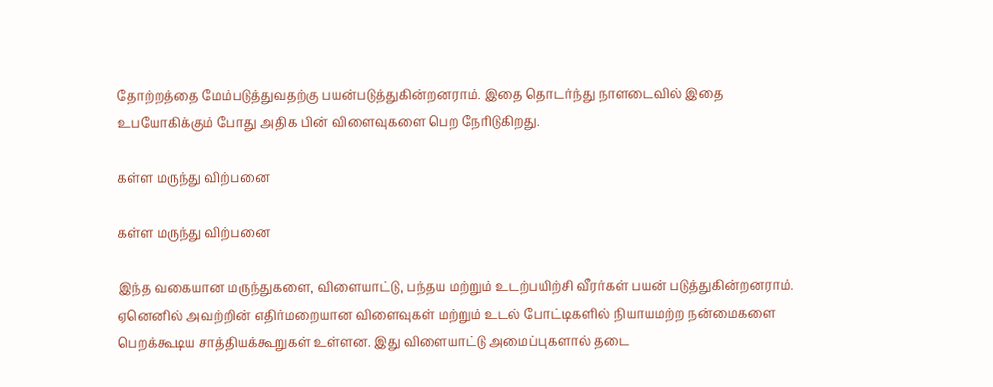தோற்றத்தை மேம்படுத்துவதற்கு பயன்படுத்துகின்றனராம். இதை தொடர்ந்து நாளடைவில் இதை உபயோகிக்கும் போது அதிக பின் விளைவுகளை பெற நேரிடுகிறது.

கள்ள மருந்து விற்பனை

கள்ள மருந்து விற்பனை

இந்த வகையான மருந்துகளை, விளையாட்டு, பந்தய மற்றும் உடற்பயிற்சி வீரர்கள் பயன் படுத்துகின்றனராம். ஏனெனில் அவற்றின் எதிர்மறையான விளைவுகள் மற்றும் உடல் போட்டிகளில் நியாயமற்ற நன்மைகளை பெறக்கூடிய சாத்தியக்கூறுகள் உள்ளன. இது விளையாட்டு அமைப்புகளால் தடை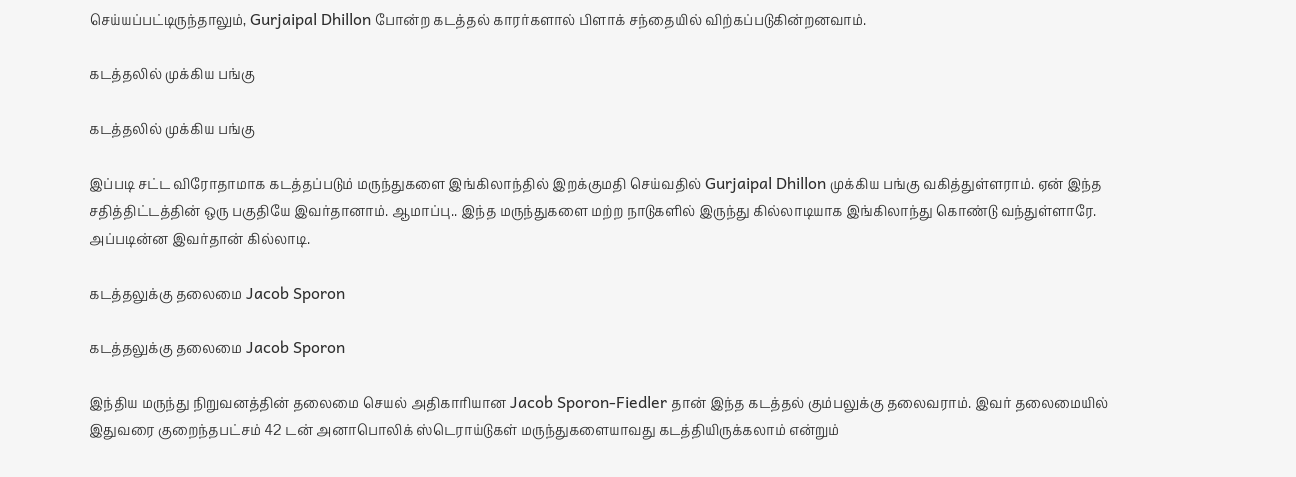செய்யப்பட்டிருந்தாலும், Gurjaipal Dhillon போன்ற கடத்தல் காரர்களால் பிளாக் சந்தையில் விற்கப்படுகின்றனவாம்.

கடத்தலில் முக்கிய பங்கு

கடத்தலில் முக்கிய பங்கு

இப்படி சட்ட விரோதாமாக கடத்தப்படும் மருந்துகளை இங்கிலாந்தில் இறக்குமதி செய்வதில் Gurjaipal Dhillon முக்கிய பங்கு வகித்துள்ளராம். ஏன் இந்த சதித்திட்டத்தின் ஒரு பகுதியே இவர்தானாம். ஆமாப்பு.. இந்த மருந்துகளை மற்ற நாடுகளில் இருந்து கில்லாடியாக இங்கிலாந்து கொண்டு வந்துள்ளாரே. அப்படின்ன இவர்தான் கில்லாடி.

கடத்தலுக்கு தலைமை Jacob Sporon

கடத்தலுக்கு தலைமை Jacob Sporon

இந்திய மருந்து நிறுவனத்தின் தலைமை செயல் அதிகாரியான Jacob Sporon-Fiedler தான் இந்த கடத்தல் கும்பலுக்கு தலைவராம். இவர் தலைமையில் இதுவரை குறைந்தபட்சம் 42 டன் அனாபொலிக் ஸ்டெராய்டுகள் மருந்துகளையாவது கடத்தியிருக்கலாம் என்றும்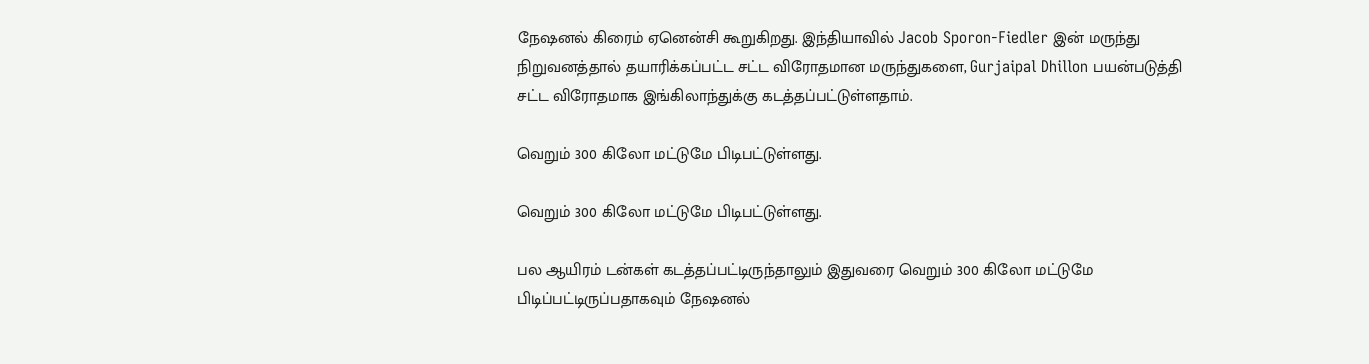நேஷனல் கிரைம் ஏனென்சி கூறுகிறது. இந்தியாவில் Jacob Sporon-Fiedler இன் மருந்து நிறுவனத்தால் தயாரிக்கப்பட்ட சட்ட விரோதமான மருந்துகளை, Gurjaipal Dhillon பயன்படுத்தி சட்ட விரோதமாக இங்கிலாந்துக்கு கடத்தப்பட்டுள்ளதாம்.

வெறும் 300 கிலோ மட்டுமே பிடிபட்டுள்ளது.

வெறும் 300 கிலோ மட்டுமே பிடிபட்டுள்ளது.

பல ஆயிரம் டன்கள் கடத்தப்பட்டிருந்தாலும் இதுவரை வெறும் 300 கிலோ மட்டுமே பிடிப்பட்டிருப்பதாகவும் நேஷனல்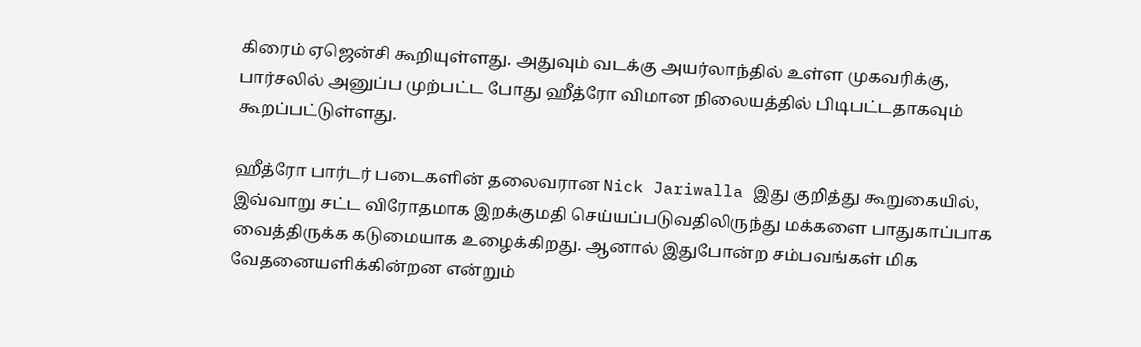கிரைம் ஏஜென்சி கூறியுள்ளது. அதுவும் வடக்கு அயர்லாந்தில் உள்ள முகவரிக்கு, பார்சலில் அனுப்ப முற்பட்ட போது ஹீத்ரோ விமான நிலையத்தில் பிடிபட்டதாகவும் கூறப்பட்டுள்ளது.

ஹீத்ரோ பார்டர் படைகளின் தலைவரான Nick Jariwalla இது குறித்து கூறுகையில், இவ்வாறு சட்ட விரோதமாக இறக்குமதி செய்யப்படுவதிலிருந்து மக்களை பாதுகாப்பாக வைத்திருக்க கடுமையாக உழைக்கிறது. ஆனால் இதுபோன்ற சம்பவங்கள் மிக வேதனையளிக்கின்றன என்றும்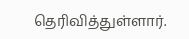தெரிவித்துள்ளார்.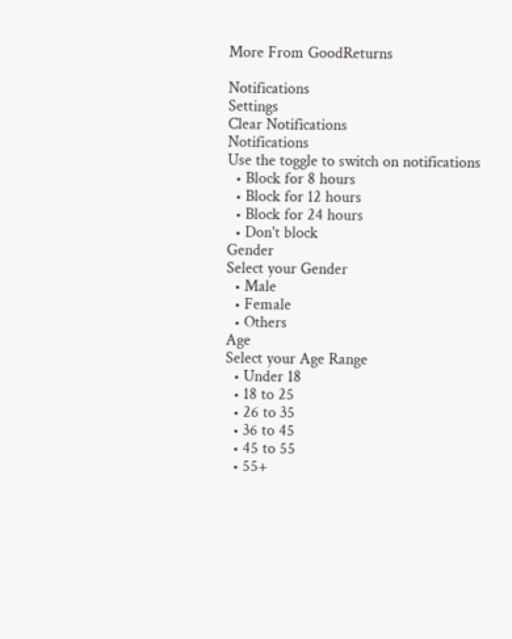More From GoodReturns

Notifications
Settings
Clear Notifications
Notifications
Use the toggle to switch on notifications
  • Block for 8 hours
  • Block for 12 hours
  • Block for 24 hours
  • Don't block
Gender
Select your Gender
  • Male
  • Female
  • Others
Age
Select your Age Range
  • Under 18
  • 18 to 25
  • 26 to 35
  • 36 to 45
  • 45 to 55
  • 55+